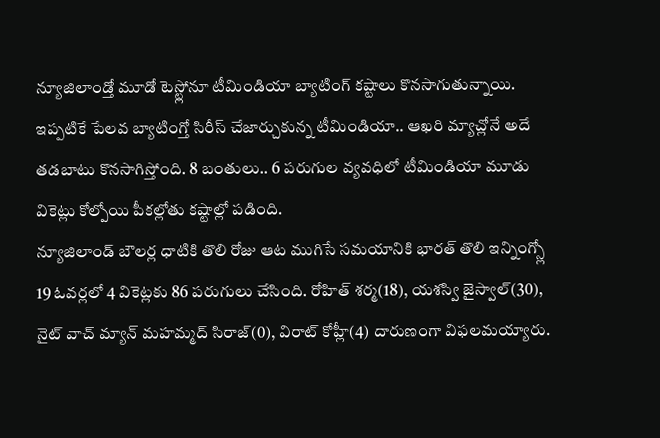న్యూజిలాండ్తో మూడో టెస్ట్లోనూ టీమిండియా బ్యాటింగ్ కష్టాలు కొనసాగుతున్నాయి. ఇప్పటికే పేలవ బ్యాటింగ్తో సిరీస్ చేజార్చుకున్న టీమిండియా.. ఆఖరి మ్యాచ్లోనే అదే తడబాటు కొనసాగిస్తోంది. 8 బంతులు.. 6 పరుగుల వ్యవధిలో టీమిండియా మూడు వికెట్లు కోల్పోయి పీకల్లోతు కష్టాల్లో పడింది.
న్యూజిలాండ్ బౌలర్ల ధాటికి తొలి రోజు ఆట ముగిసే సమయానికి భారత్ తొలి ఇన్నింగ్స్లో 19 ఓవర్లలో 4 వికెట్లకు 86 పరుగులు చేసింది. రోహిత్ శర్మ(18), యశస్వి జైస్వాల్(30), నైట్ వాచ్ మ్యాన్ మహమ్మద్ సిరాజ్(0), విరాట్ కోహ్లీ(4) దారుణంగా విఫలమయ్యారు.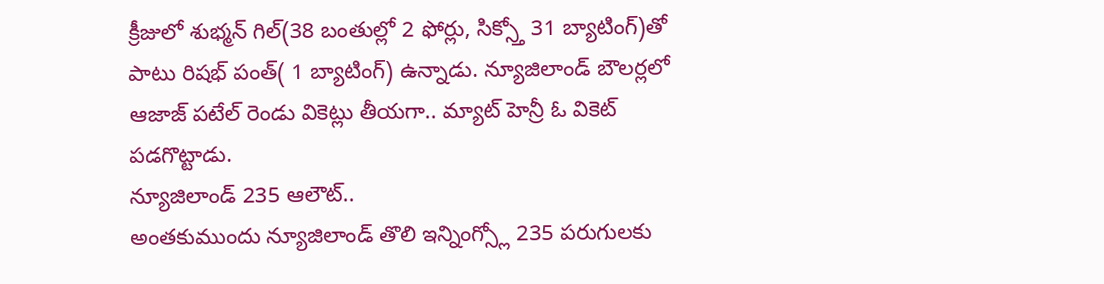క్రీజులో శుభ్మన్ గిల్(38 బంతుల్లో 2 ఫోర్లు, సిక్స్తో 31 బ్యాటింగ్)తో పాటు రిషభ్ పంత్( 1 బ్యాటింగ్) ఉన్నాడు. న్యూజిలాండ్ బౌలర్లలో ఆజాజ్ పటేల్ రెండు వికెట్లు తీయగా.. మ్యాట్ హెన్రీ ఓ వికెట్ పడగొట్టాడు.
న్యూజిలాండ్ 235 ఆలౌట్..
అంతకుముందు న్యూజిలాండ్ తొలి ఇన్నింగ్స్లో 235 పరుగులకు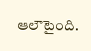ఆలౌటైంది.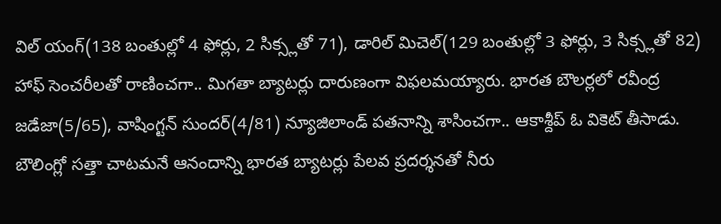విల్ యంగ్(138 బంతుల్లో 4 ఫోర్లు, 2 సిక్స్లతో 71), డారిల్ మిచెల్(129 బంతుల్లో 3 ఫోర్లు, 3 సిక్స్లతో 82) హాఫ్ సెంచరీలతో రాణించగా.. మిగతా బ్యాటర్లు దారుణంగా విఫలమయ్యారు. భారత బౌలర్లలో రవీంద్ర జడేజా(5/65), వాషింగ్టన్ సుందర్(4/81) న్యూజిలాండ్ పతనాన్ని శాసించగా.. ఆకాశ్దీప్ ఓ వికెట్ తీసాడు. బౌలింగ్లో సత్తా చాటమనే ఆనందాన్ని భారత బ్యాటర్లు పేలవ ప్రదర్శనతో నీరు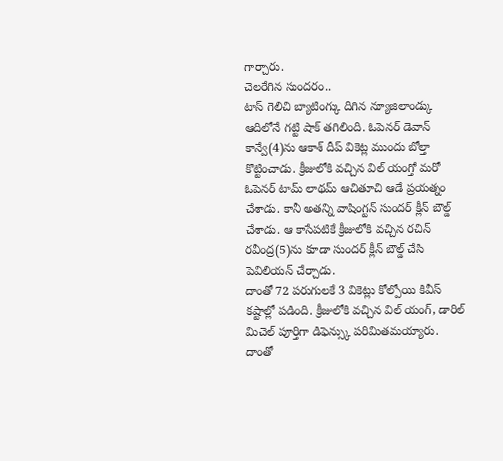గార్చారు.
చెలరేగిన సుందరం..
టాస్ గెలిచి బ్యాటింగ్కు దిగిన న్యూజిలాండ్కు ఆదిలోనే గట్టి షాక్ తగిలింది. ఓపెనర్ డెవాన్ కాన్వే(4)ను ఆకాశ్ దీప్ వికెట్ల ముందు బోల్తా కొట్టించాడు. క్రీజులోకి వచ్చిన విల్ యంగ్తో మరో ఓపెనర్ టామ్ లాథమ్ ఆచితూచి ఆడే ప్రయత్నం చేశాడు. కానీ అతన్ని వాషింగ్టన్ సుందర్ క్లీన్ బౌల్డ్ చేశాడు. ఆ కాసేపటికే క్రీజులోకి వచ్చిన రచిన్ రవీంద్ర(5)ను కూడా సుందర్ క్లీన్ బౌల్డ్ చేసి పెవిలియన్ చేర్చాడు.
దాంతో 72 పరుగులకే 3 వికెట్లు కోల్పోయి కివీస్ కష్టాల్లో పడింది. క్రీజులోకి వచ్చిన విల్ యంగ్, డారిల్ మిచెల్ పూర్తిగా డిఫెన్స్కు పరిమితమయ్యారు. దాంతో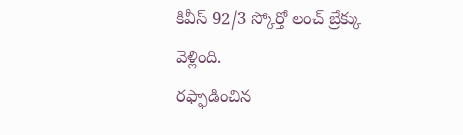కివీస్ 92/3 స్కోర్తో లంచ్ బ్రేక్కు వెళ్లింది.
రఫ్ఫాడించిన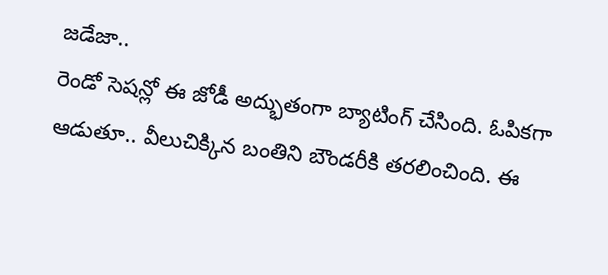జడేజా..
రెండో సెషన్లో ఈ జోడీ అద్భుతంగా బ్యాటింగ్ చేసింది. ఓపికగా ఆడుతూ.. వీలుచిక్కిన బంతిని బౌండరీకి తరలించింది. ఈ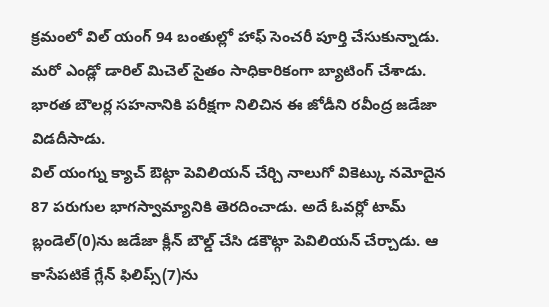క్రమంలో విల్ యంగ్ 94 బంతుల్లో హాఫ్ సెంచరీ పూర్తి చేసుకున్నాడు. మరో ఎండ్లో డారిల్ మిచెల్ సైతం సాధికారికంగా బ్యాటింగ్ చేశాడు. భారత బౌలర్ల సహనానికి పరీక్షగా నిలిచిన ఈ జోడీని రవీంద్ర జడేజా విడదీసాడు.
విల్ యంగ్ను క్యాచ్ ఔట్గా పెవిలియన్ చేర్చి నాలుగో వికెట్కు నమోదైన 87 పరుగుల భాగస్వామ్యానికి తెరదించాడు. అదే ఓవర్లో టామ్ బ్లండెల్(0)ను జడేజా క్లీన్ బౌల్డ్ చేసి డకౌట్గా పెవిలియన్ చేర్చాడు. ఆ కాసేపటికే గ్లేన్ ఫిలిప్స్(7)ను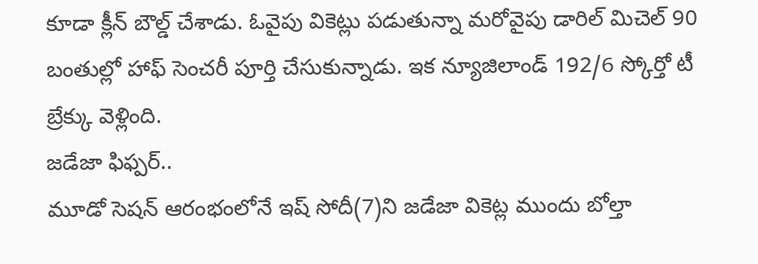కూడా క్లీన్ బౌల్డ్ చేశాడు. ఓవైపు వికెట్లు పడుతున్నా మరోవైపు డారిల్ మిచెల్ 90 బంతుల్లో హాఫ్ సెంచరీ పూర్తి చేసుకున్నాడు. ఇక న్యూజిలాండ్ 192/6 స్కోర్తో టీ బ్రేక్కు వెళ్లింది.
జడేజా ఫిఫ్పర్..
మూడో సెషన్ ఆరంభంలోనే ఇష్ సోదీ(7)ని జడేజా వికెట్ల ముందు బోల్తా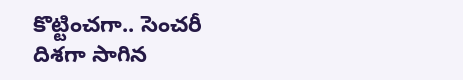కొట్టించగా.. సెంచరీ దిశగా సాగిన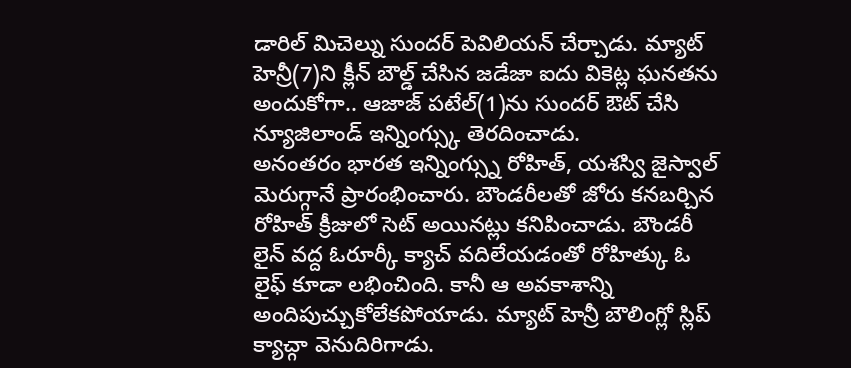డారిల్ మిచెల్ను సుందర్ పెవిలియన్ చేర్చాడు. మ్యాట్ హెన్రీ(7)ని క్లీన్ బౌల్డ్ చేసిన జడేజా ఐదు వికెట్ల ఘనతను అందుకోగా.. ఆజాజ్ పటేల్(1)ను సుందర్ ఔట్ చేసి న్యూజిలాండ్ ఇన్నింగ్స్కు తెరదించాడు.
అనంతరం భారత ఇన్నింగ్స్ను రోహిత్, యశస్వి జైస్వాల్ మెరుగ్గానే ప్రారంభించారు. బౌండరీలతో జోరు కనబర్చిన రోహిత్ క్రీజులో సెట్ అయినట్లు కనిపించాడు. బౌండరీ లైన్ వద్ద ఓరూర్కీ క్యాచ్ వదిలేయడంతో రోహిత్కు ఓ లైఫ్ కూడా లభించింది. కానీ ఆ అవకాశాన్ని అందిపుచ్చుకోలేకపోయాడు. మ్యాట్ హెన్రీ బౌలింగ్లో స్లిప్ క్యాచ్గా వెనుదిరిగాడు.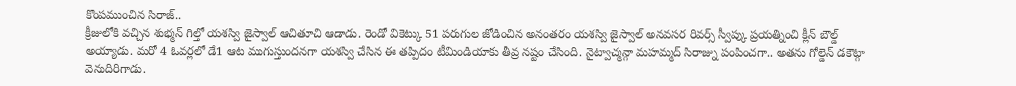కొంపముంచిన సిరాజ్..
క్రీజులోకి వచ్చిన శుభ్మన్ గిల్తో యశస్వి జైస్వాల్ ఆచితూచి ఆడాడు. రెండో వికెట్కు 51 పరుగుల జోడించిన అనంతరం యశస్వి జైస్వాల్ అనవసర రివర్స్ స్వీప్కు ప్రయత్నించి క్లీన్ బౌల్డ్ అయ్యాడు. మరో 4 ఓవర్లలో డే1 ఆట ముగుస్తుందనగా యశస్వి చేసిన ఈ తప్పిదం టీమిండియాకు తీవ్ర నష్టం చేసింది. నైట్వాచ్మన్గా మహమ్మద్ సిరాజ్ను పంపించగా.. అతను గోల్డెన్ డకౌట్గా వెనుదిరిగాడు.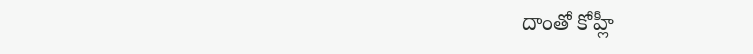దాంతో కోహ్లీ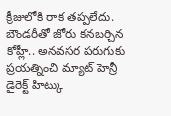క్రీజులోకి రాక తప్పలేదు. బౌండరీతో జోరు కనబర్చిన కోహ్లీ.. అనవసర పరుగుకు ప్రయత్నించి మ్యాట్ హెన్రీ డైరెక్ట్ హిట్కు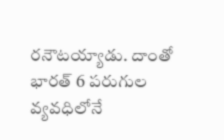రనౌటయ్యాడు. దాంతో భారత్ 6 పరుగుల వ్యవధిలోనే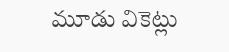మూడు వికెట్లు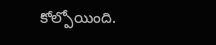కోల్పోయింది.